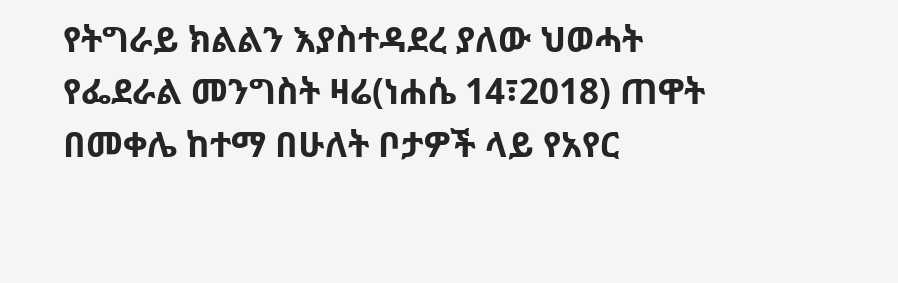የትግራይ ክልልን እያስተዳደረ ያለው ህወሓት የፌደራል መንግስት ዛሬ(ነሐሴ 14፣2018) ጠዋት በመቀሌ ከተማ በሁለት ቦታዎች ላይ የአየር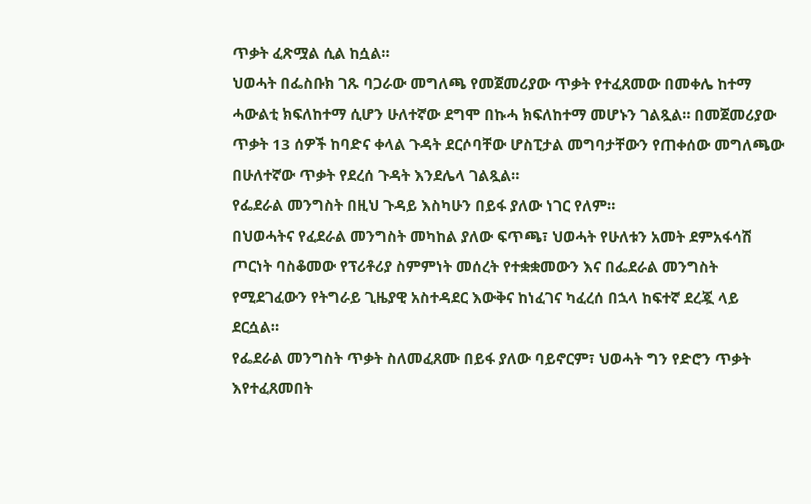ጥቃት ፈጽሟል ሲል ከሷል።
ህወሓት በፌስቡክ ገጹ ባጋራው መግለጫ የመጀመሪያው ጥቃት የተፈጸመው በመቀሌ ከተማ ሓውልቲ ክፍለከተማ ሲሆን ሁለተኛው ደግሞ በኩሓ ክፍለከተማ መሆኑን ገልጿል። በመጀመሪያው ጥቃት 13 ሰዎች ከባድና ቀላል ጉዳት ደርሶባቸው ሆስፒታል መግባታቸውን የጠቀሰው መግለጫው በሁለተኛው ጥቃት የደረሰ ጉዳት እንደሌላ ገልጿል።
የፌደራል መንግስት በዚህ ጉዳይ እስካሁን በይፋ ያለው ነገር የለም።
በህወሓትና የፈደራል መንግስት መካከል ያለው ፍጥጫ፣ ህወሓት የሁለቱን አመት ደምአፋሳሽ ጦርነት ባስቆመው የፕሪቶሪያ ስምምነት መሰረት የተቋቋመውን እና በፌደራል መንግስት የሚደገፈውን የትግራይ ጊዜያዊ አስተዳደር እውቅና ከነፈገና ካፈረሰ በኋላ ከፍተኛ ደረጇ ላይ ደርሷል።
የፌደራል መንግስት ጥቃት ስለመፈጸሙ በይፋ ያለው ባይኖርም፣ ህወሓት ግን የድሮን ጥቃት እየተፈጸመበት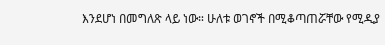እንደሆነ በመግለጽ ላይ ነው። ሁለቱ ወገኖች በሚቆጣጠሯቸው የሚዲያ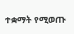ተቋማት የሚወጡ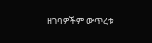ዘገባዎችም ውጥረቱ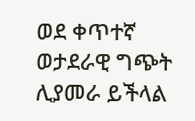ወደ ቀጥተኛ ወታደራዊ ግጭት ሊያመራ ይችላል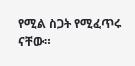የሚል ስጋት የሚፈጥሩ ናቸው።